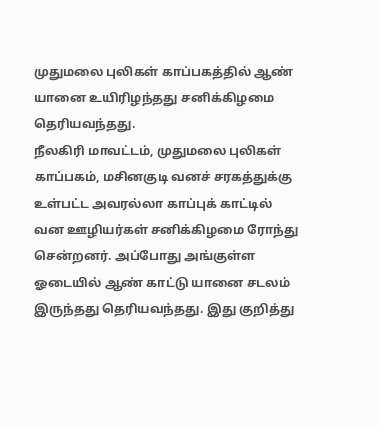முதுமலை புலிகள் காப்பகத்தில் ஆண் யானை உயிரிழந்தது சனிக்கிழமை தெரியவந்தது.
நீலகிரி மாவட்டம், முதுமலை புலிகள் காப்பகம், மசினகுடி வனச் சரகத்துக்கு உள்பட்ட அவரல்லா காப்புக் காட்டில் வன ஊழியர்கள் சனிக்கிழமை ரோந்து சென்றனர். அப்போது அங்குள்ள ஓடையில் ஆண் காட்டு யானை சடலம்
இருந்தது தெரியவந்தது. இது குறித்து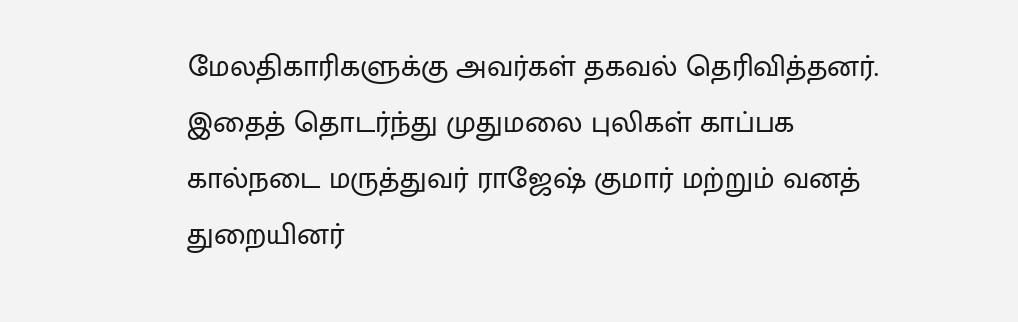மேலதிகாரிகளுக்கு அவர்கள் தகவல் தெரிவித்தனர். இதைத் தொடர்ந்து முதுமலை புலிகள் காப்பக கால்நடை மருத்துவர் ராஜேஷ் குமார் மற்றும் வனத் துறையினர்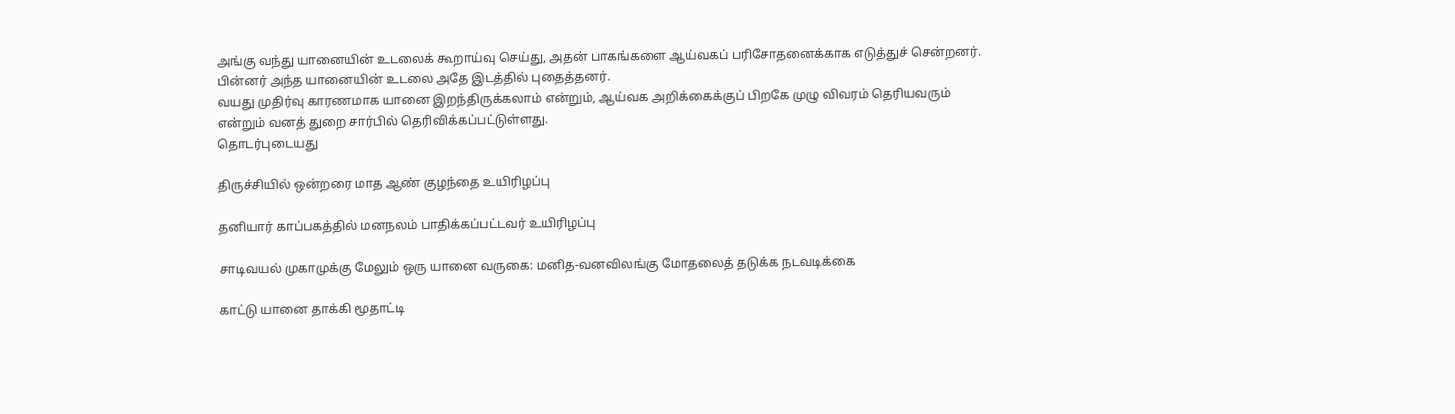அங்கு வந்து யானையின் உடலைக் கூறாய்வு செய்து, அதன் பாகங்களை ஆய்வகப் பரிசோதனைக்காக எடுத்துச் சென்றனர். பின்னர் அந்த யானையின் உடலை அதே இடத்தில் புதைத்தனர்.
வயது முதிர்வு காரணமாக யானை இறந்திருக்கலாம் என்றும், ஆய்வக அறிக்கைக்குப் பிறகே முழு விவரம் தெரியவரும் என்றும் வனத் துறை சார்பில் தெரிவிக்கப்பட்டுள்ளது.
தொடர்புடையது

திருச்சியில் ஒன்றரை மாத ஆண் குழந்தை உயிரிழப்பு

தனியார் காப்பகத்தில் மனநலம் பாதிக்கப்பட்டவர் உயிரிழப்பு

சாடிவயல் முகாமுக்கு மேலும் ஒரு யானை வருகை: மனித-வனவிலங்கு மோதலைத் தடுக்க நடவடிக்கை

காட்டு யானை தாக்கி மூதாட்டி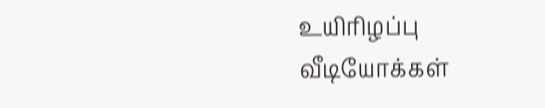உயிரிழப்பு
வீடியோக்கள்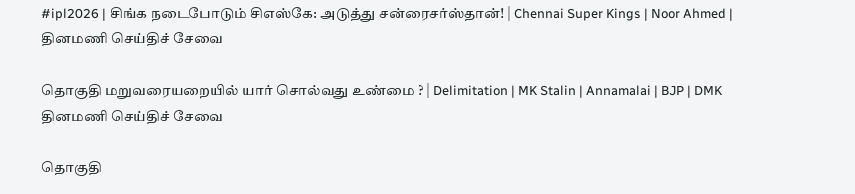#ipl2026 | சிங்க நடைபோடும் சிஎஸ்கே: அடுத்து சன்ரைசர்ஸ்தான்! | Chennai Super Kings | Noor Ahmed |
தினமணி செய்திச் சேவை

தொகுதி மறுவரையறையில் யார் சொல்வது உண்மை ? | Delimitation | MK Stalin | Annamalai | BJP | DMK
தினமணி செய்திச் சேவை

தொகுதி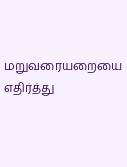மறுவரையறையை எதிர்த்து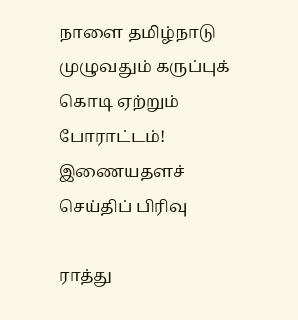நாளை தமிழ்நாடு முழுவதும் கருப்புக் கொடி ஏற்றும் போராட்டம்!
இணையதளச் செய்திப் பிரிவு

ராத்து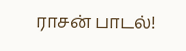ராசன் பாடல்!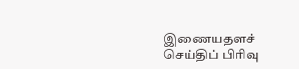இணையதளச் செய்திப் பிரிவு